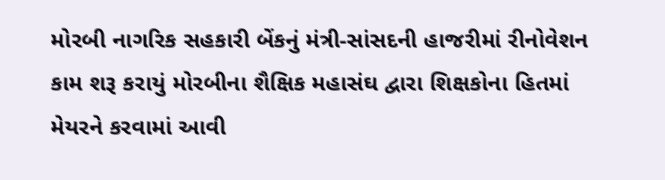મોરબી નાગરિક સહકારી બેંકનું મંત્રી-સાંસદની હાજરીમાં રીનોવેશન કામ શરૂ કરાયું મોરબીના શૈક્ષિક મહાસંઘ દ્વારા શિક્ષકોના હિતમાં મેયરને કરવામાં આવી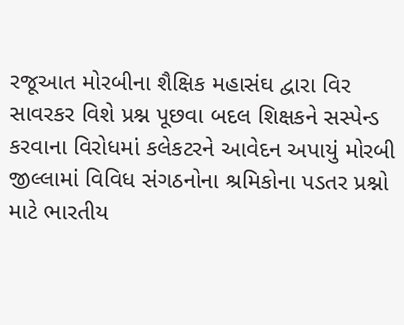રજૂઆત મોરબીના શૈક્ષિક મહાસંઘ દ્વારા વિર સાવરકર વિશે પ્રશ્ન પૂછવા બદલ શિક્ષકને સસ્પેન્ડ કરવાના વિરોધમાં કલેકટરને આવેદન અપાયું મોરબી જીલ્લામાં વિવિધ સંગઠનોના શ્રમિકોના પડતર પ્રશ્નો માટે ભારતીય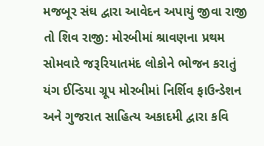મજબૂર સંઘ દ્વારા આવેદન અપાયું જીવા રાજી તો શિવ રાજી: મોરબીમાં શ્રાવણના પ્રથમ સોમવારે જરૂરિયાતમંદ લોકોને ભોજન કરાતું યંગ ઈન્ડિયા ગ્રૂપ મોરબીમાં નિર્શિવ ફાઉન્ડેશન અને ગુજરાત સાહિત્ય અકાદમી દ્વારા કવિ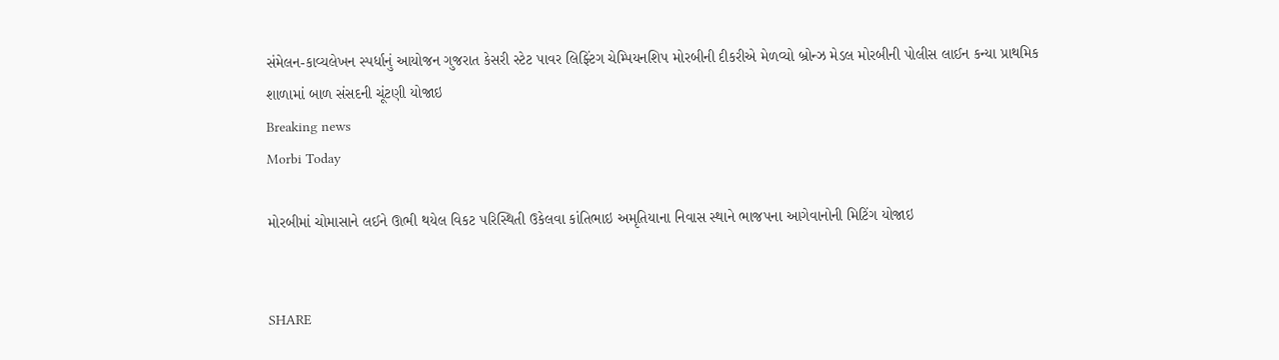સંમેલન-કાવ્યલેખન સ્પર્ધાનું આયોજન ગુજરાત કેસરી સ્ટેટ પાવર લિફ્ટિંગ ચેમ્પિયનશિપ મોરબીની દીકરીએ મેળવ્યો બ્રોન્ઝ મેડલ મોરબીની પોલીસ લાઈન કન્યા પ્રાથમિક શાળામાં બાળ સંસદની ચૂંટણી યોજાઇ
Breaking news
Morbi Today

મોરબીમાં ચોમાસાને લઈને ઊભી થયેલ વિકટ પરિસ્થિતી ઉકેલવા કાંતિભાઇ અમૃતિયાના નિવાસ સ્થાને ભાજપના આગેવાનોની મિટિંગ યોજાઇ


SHARE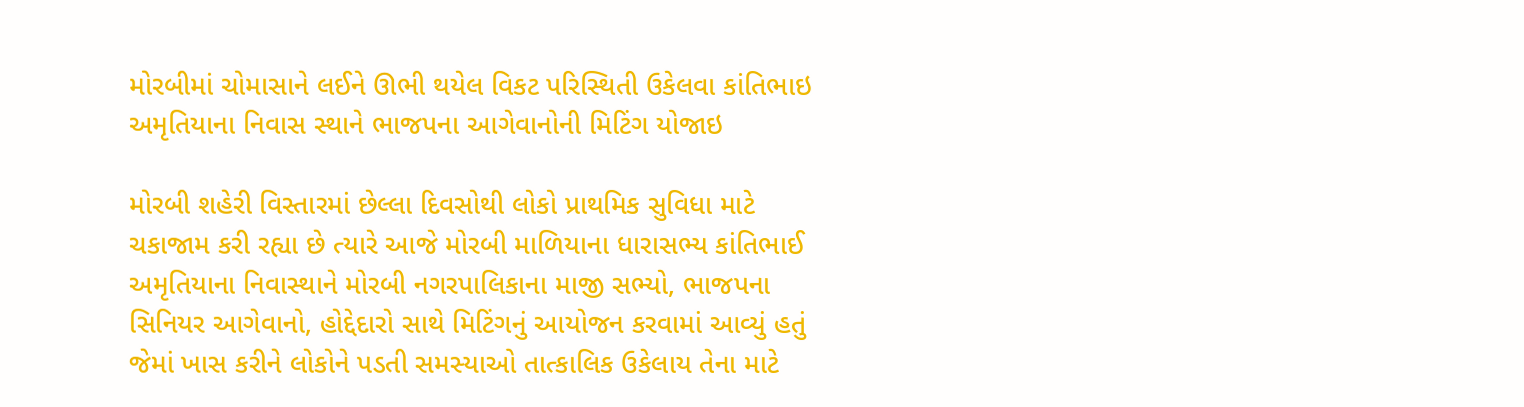મોરબીમાં ચોમાસાને લઈને ઊભી થયેલ વિકટ પરિસ્થિતી ઉકેલવા કાંતિભાઇ અમૃતિયાના નિવાસ સ્થાને ભાજપના આગેવાનોની મિટિંગ યોજાઇ

મોરબી શહેરી વિસ્તારમાં છેલ્લા દિવસોથી લોકો પ્રાથમિક સુવિધા માટે ચકાજામ કરી રહ્યા છે ત્યારે આજે મોરબી માળિયાના ધારાસભ્ય કાંતિભાઈ અમૃતિયાના નિવાસ્થાને મોરબી નગરપાલિકાના માજી સભ્યો, ભાજપના સિનિયર આગેવાનો, હોદ્દેદારો સાથે મિટિંગનું આયોજન કરવામાં આવ્યું હતું જેમાં ખાસ કરીને લોકોને પડતી સમસ્યાઓ તાત્કાલિક ઉકેલાય તેના માટે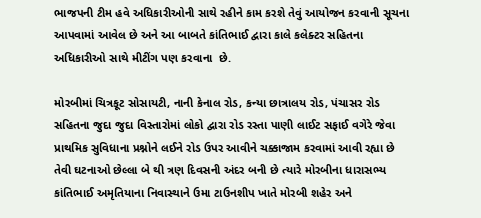ભાજપની ટીમ હવે અધિકારીઓની સાથે રહીને કામ કરશે તેવું આયોજન કરવાની સૂચના આપવામાં આવેલ છે અને આ બાબતે કાંતિભાઈ દ્વારા કાલે કલેક્ટર સહિતના અધિકારીઓ સાથે મીટીંગ પણ કરવાના  છે.

મોરબીમાં ચિત્રકૂટ સોસાયટી, નાની કેનાલ રોડ, કન્યા છાત્રાલય રોડ, પંચાસર રોડ સહિતના જુદા જુદા વિસ્તારોમાં લોકો દ્વારા રોડ રસ્તા પાણી લાઈટ સફાઈ વગેરે જેવા પ્રાથમિક સુવિધાના પ્રશ્નોને લઈને રોડ ઉપર આવીને ચક્કાજામ કરવામાં આવી રહ્યા છે તેવી ઘટનાઓ છેલ્લા બે થી ત્રણ દિવસની અંદર બની છે ત્યારે મોરબીના ધારાસભ્ય કાંતિભાઈ અમૃતિયાના નિવાસ્થાને ઉમા ટાઉનશીપ ખાતે મોરબી શહેર અને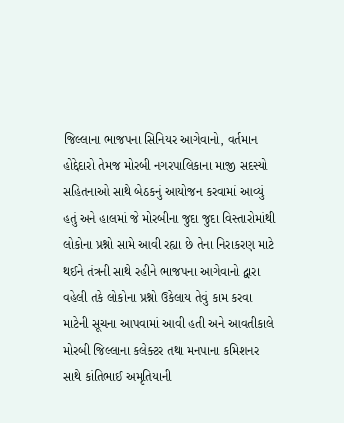જિલ્લાના ભાજપના સિનિયર આગેવાનો, વર્તમાન હોદ્દેદારો તેમજ મોરબી નગરપાલિકાના માજી સદસ્યો સહિતનાઓ સાથે બેઠકનું આયોજન કરવામાં આવ્યું હતું અને હાલમાં જે મોરબીના જુદા જુદા વિસ્તારોમાંથી લોકોના પ્રશ્નો સામે આવી રહ્યા છે તેના નિરાકરણ માટે થઈને તંત્રની સાથે રહીને ભાજપના આગેવાનો દ્વારા વહેલી તકે લોકોના પ્રશ્નો ઉકેલાય તેવું કામ કરવા માટેની સૂચના આપવામાં આવી હતી અને આવતીકાલે મોરબી જિલ્લાના કલેક્ટર તથા મનપાના કમિશનર સાથે કાંતિભાઈ અમૃતિયાની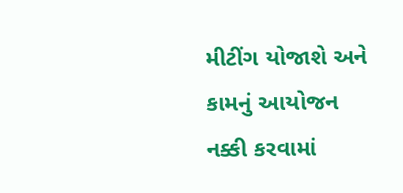મીટીંગ યોજાશે અને કામનું આયોજન નક્કી કરવામાં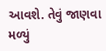આવશે. તેવું જાણવા મળ્યું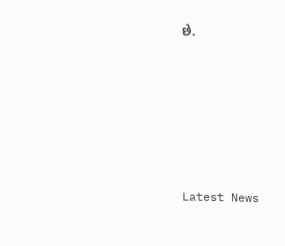છે.






Latest News